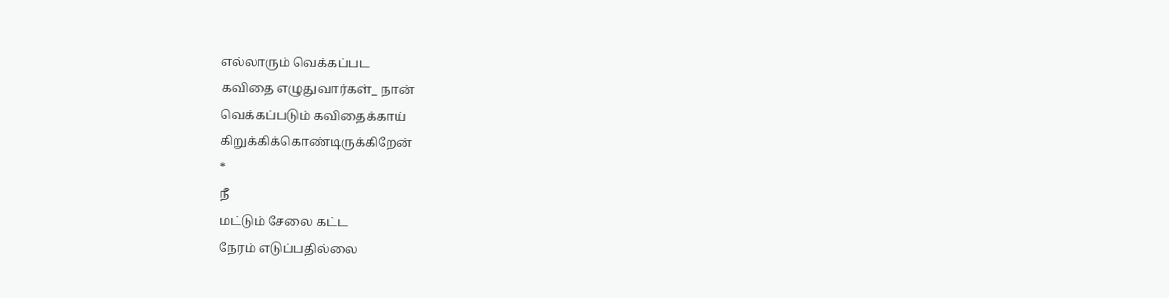எல்லாரும் வெக்கப்பட
கவிதை எழுதுவார்கள்_ நான்
வெக்கப்படும் கவிதைக்காய்
கிறுக்கிக்கொண்டிருக்கிறேன்
*
நீ
மட்டும் சேலை கட்ட
நேரம் எடுப்பதில்லை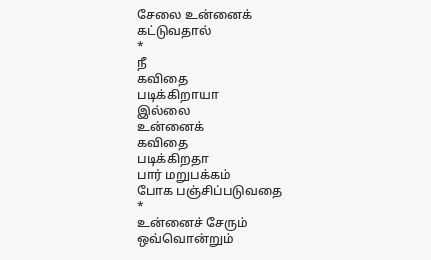சேலை உன்னைக்
கட்டுவதால்
*
நீ
கவிதை
படிக்கிறாயா
இல்லை
உன்னைக்
கவிதை
படிக்கிறதா
பார் மறுபக்கம்
போக பஞ்சிப்படுவதை
*
உன்னைச் சேரும்
ஒவ்வொன்றும்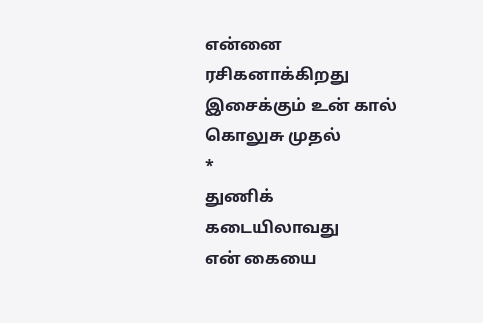என்னை ரசிகனாக்கிறது
இசைக்கும் உன் கால்
கொலுசு முதல்
*
துணிக் கடையிலாவது
என் கையை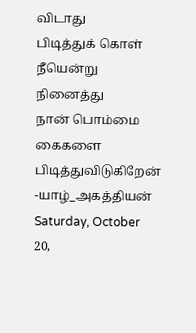விடாது
பிடித்துக் கொள்
நீயென்று நினைத்து
நான் பொம்மை கைகளை
பிடித்துவிடுகிறேன்
-யாழ்_அகத்தியன்
Saturday, October 20,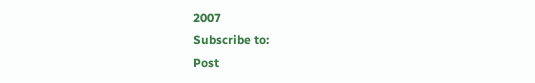2007
Subscribe to:
Post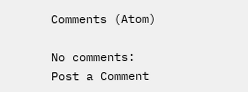Comments (Atom)

No comments:
Post a Comment